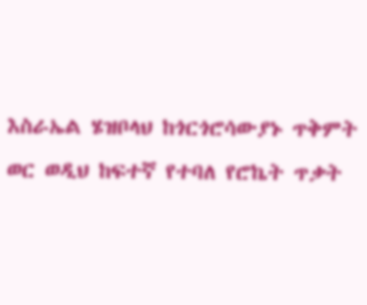እስራኤል ሄዝቦላህ ከጎርጎሮሳውያኑ ጥቅምት ወር ወዲህ ከፍተኛ የተባለ የሮኬት ጥቃት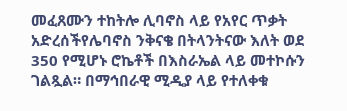መፈጸሙን ተከትሎ ሊባኖስ ላይ የአየር ጥቃት አድረሰችየሌባኖስ ንቅናቄ በትላንትናው እለት ወደ 350 የሚሆኑ ሮኬቶች በእስራኤል ላይ መተኮሱን ገልጿል። በማኅበራዊ ሚዲያ ላይ የተለቀቁ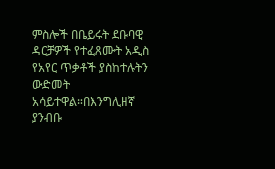ምስሎች በቤይሩት ደቡባዊ ዳርቻዎች የተፈጸሙት አዲስ የአየር ጥቃቶች ያስከተሉትን ውድመት አሳይተዋል።በእንግሊዘኛ ያንብቡ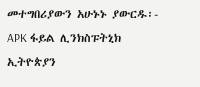መተግበሪያውን አሁኑኑ ያውርዱ፡- APK ፋይል ሊንክስፑትኒክ ኢትዮጵያን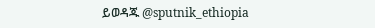ይወዳጁ @sputnik_ethiopia